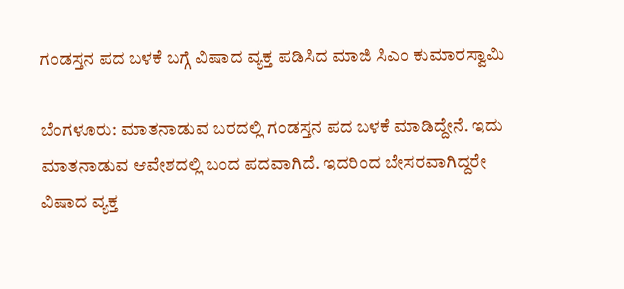ಗಂಡಸ್ತನ ಪದ ಬಳಕೆ ಬಗ್ಗೆ ವಿಷಾದ ವ್ಯಕ್ತ ಪಡಿಸಿದ ಮಾಜಿ ಸಿಎಂ ಕುಮಾರಸ್ವಾಮಿ

ಬೆಂಗಳೂರು: ಮಾತನಾಡುವ ಬರದಲ್ಲಿ ಗಂಡಸ್ತನ ಪದ ಬಳಕೆ ಮಾಡಿದ್ದೇನೆ. ಇದು ಮಾತನಾಡುವ ಆವೇಶದಲ್ಲಿ ಬಂದ ಪದವಾಗಿದೆ. ಇದರಿಂದ ಬೇಸರವಾಗಿದ್ದರೇ ವಿಷಾದ ವ್ಯಕ್ತ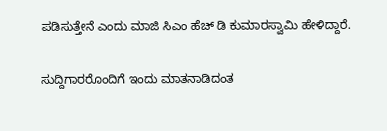ಪಡಿಸುತ್ತೇನೆ ಎಂದು ಮಾಜಿ ಸಿಎಂ ಹೆಚ್ ಡಿ ಕುಮಾರಸ್ವಾಮಿ ಹೇಳಿದ್ದಾರೆ.

ಸುದ್ದಿಗಾರರೊಂದಿಗೆ ಇಂದು ಮಾತನಾಡಿದಂತ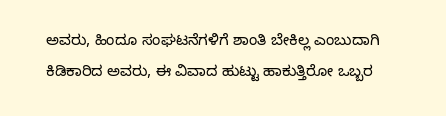ಅವರು, ಹಿಂದೂ ಸಂಘಟನೆಗಳಿಗೆ ಶಾಂತಿ ಬೇಕಿಲ್ಲ ಎಂಬುದಾಗಿ ಕಿಡಿಕಾರಿದ ಅವರು, ಈ ವಿವಾದ ಹುಟ್ಟು ಹಾಕುತ್ತಿರೋ ಒಬ್ಬರ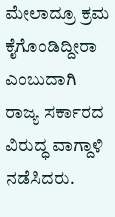ಮೇಲಾದ್ರೂ ಕ್ರಮ ಕೈಗೊಂಡಿದ್ದೀರಾ ಎಂಬುದಾಗಿ ರಾಜ್ಯ ಸರ್ಕಾರದ ವಿರುದ್ಧ ವಾಗ್ದಾಳಿ ನಡೆಸಿದರು.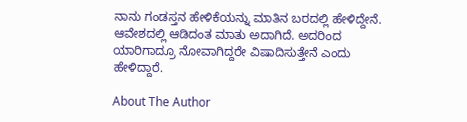ನಾನು ಗಂಡಸ್ತನ ಹೇಳಿಕೆಯನ್ನು ಮಾತಿನ ಬರದಲ್ಲಿ ಹೇಳಿದ್ದೇನೆ. ಆವೇಶದಲ್ಲಿ ಆಡಿದಂತ ಮಾತು ಅದಾಗಿದೆ. ಅದರಿಂದ ಯಾರಿಗಾದ್ರೂ ನೋವಾಗಿದ್ದರೇ ವಿಷಾದಿಸುತ್ತೇನೆ ಎಂದು ಹೇಳಿದ್ದಾರೆ.

About The Author